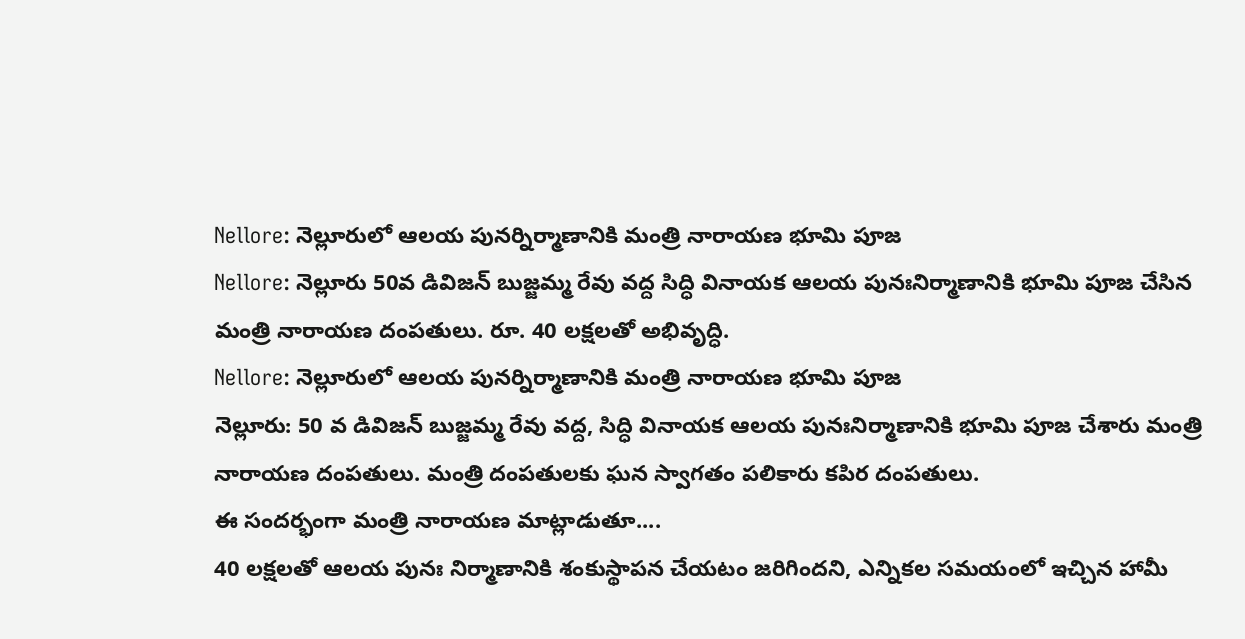Nellore: నెల్లూరులో ఆలయ పునర్నిర్మాణానికి మంత్రి నారాయణ భూమి పూజ
Nellore: నెల్లూరు 50వ డివిజన్ బుజ్జమ్మ రేవు వద్ద సిద్ధి వినాయక ఆలయ పునఃనిర్మాణానికి భూమి పూజ చేసిన మంత్రి నారాయణ దంపతులు. రూ. 40 లక్షలతో అభివృద్ధి.
Nellore: నెల్లూరులో ఆలయ పునర్నిర్మాణానికి మంత్రి నారాయణ భూమి పూజ
నెల్లూరు: 50 వ డివిజన్ బుజ్జమ్మ రేవు వద్ద, సిద్ధి వినాయక ఆలయ పునఃనిర్మాణానికి భూమి పూజ చేశారు మంత్రి నారాయణ దంపతులు. మంత్రి దంపతులకు ఘన స్వాగతం పలికారు కపిర దంపతులు.
ఈ సందర్భంగా మంత్రి నారాయణ మాట్లాడుతూ....
40 లక్షలతో ఆలయ పునః నిర్మాణానికి శంకుస్థాపన చేయటం జరిగిందని, ఎన్నికల సమయంలో ఇచ్చిన హామీ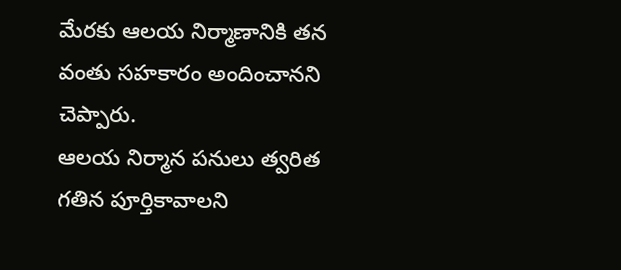మేరకు ఆలయ నిర్మాణానికి తన వంతు సహకారం అందించానని చెప్పారు.
ఆలయ నిర్మాన పనులు త్వరిత గతిన పూర్తికావాలని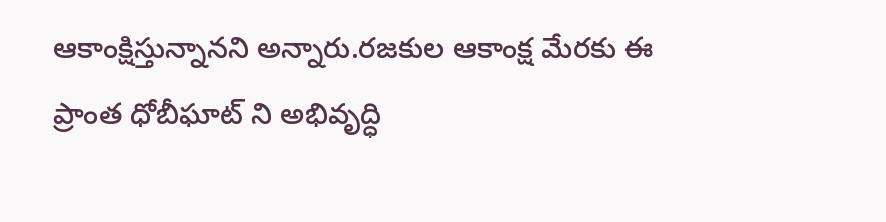ఆకాంక్షిస్తున్నానని అన్నారు.రజకుల ఆకాంక్ష మేరకు ఈ ప్రాంత ధోబీఘాట్ ని అభివృద్ధి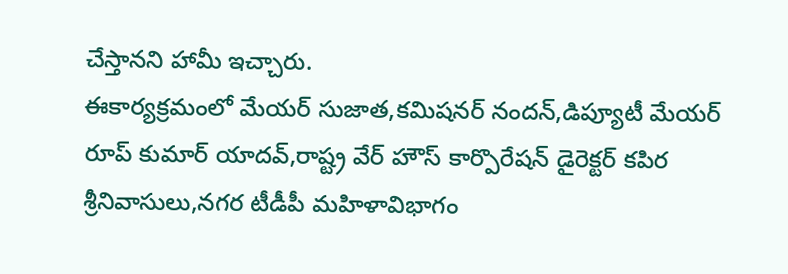చేస్తానని హామీ ఇచ్చారు.
ఈకార్యక్రమంలో మేయర్ సుజాత,కమిషనర్ నందన్,డిప్యూటీ మేయర్ రూప్ కుమార్ యాదవ్,రాష్ట్ర వేర్ హౌస్ కార్పొరేషన్ డైరెక్టర్ కపిర శ్రీనివాసులు,నగర టీడీపీ మహిళావిభాగం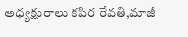అధ్యక్షురాలు కపిర రేవతి,మాజీ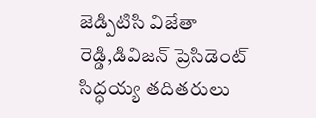జెడ్పిటిసి విజేతా రెడ్డి,డివిజన్ ప్రెసిడెంట్ సిద్ధయ్య తదితరులు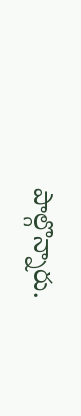పాల్గొన్నారు.